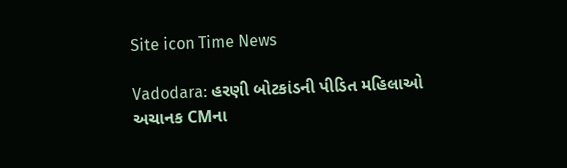Site icon Time News

Vadodara: હરણી બોટકાંડની પીડિત મહિલાઓ અચાનક CMના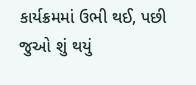કાર્યક્રમમાં ઉભી થઈ, પછી જુઓ શું થયું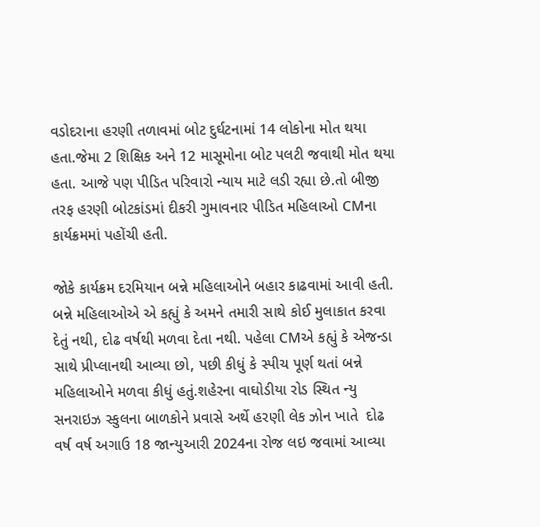વડોદરાના હરણી તળાવમાં બોટ દુર્ઘટનામાં 14 લોકોના મોત થયા હતા.જેમા 2 શિક્ષિક અને 12 માસૂમોના બોટ પલટી જવાથી મોત થયા હતા. આજે પણ પીડિત પરિવારો ન્યાય માટે લડી રહ્યા છે.તો બીજી તરફ હરણી બોટકાંડમાં દીકરી ગુમાવનાર પીડિત મહિલાઓ CMના કાર્યક્રમમાં પહોંચી હતી.

જોકે કાર્યક્રમ દરમિયાન બન્ને મહિલાઓને બહાર કાઢવામાં આવી હતી. બન્ને મહિલાઓએ એ કહ્યું કે અમને તમારી સાથે કોઈ મુલાકાત કરવા દેતું નથી, દોઢ વર્ષથી મળવા દેતા નથી. પહેલા CMએ કહ્યું કે એજન્ડા સાથે પ્રીપ્લાનથી આવ્યા છો, પછી કીધું કે સ્પીચ પૂર્ણ થતાં બન્ને મહિલાઓને મળવા કીધું હતું.શહેરના વાઘોડીયા રોડ સ્થિત ન્યુ સનરાઇઝ સ્કુલના બાળકોને પ્રવાસે અર્થે હરણી લેક ઝોન ખાતે  દોઢ વર્ષ વર્ષ અગાઉ 18 જાન્યુઆરી 2024ના રોજ લઇ જવામાં આવ્યા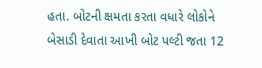હતા. બોટની ક્ષમતા કરતા વધારે લોકોને બેસાડી દેવાતા આખી બોટ પલ્ટી જતા 12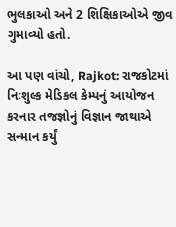ભુલકાઓ અને 2 શિક્ષિકાઓએ જીવ ગુમાવ્યો હતો.

આ પણ વાંચો, Rajkot: રાજકોટમાં નિઃશુલ્ક મેડિકલ કેમ્પનું આયોજન કરનાર તજજ્ઞોનું વિજ્ઞાન જાથાએ સન્માન કર્યું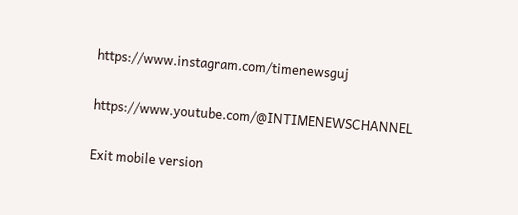https://www.instagram.com/timenewsguj

https://www.youtube.com/@INTIMENEWSCHANNEL

Exit mobile version